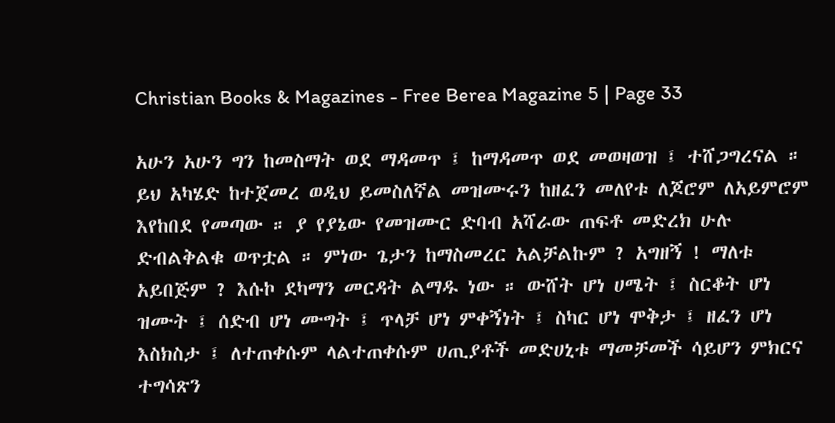Christian Books & Magazines - Free Berea Magazine 5 | Page 33

አሁን አሁን ግን ከመስማት ወደ ማዳመጥ ፤ ከማዳመጥ ወደ መወዛወዝ ፤ ተሸጋግረናል ። ይህ አካሄድ ከተጀመረ ወዲህ ይመስለኛል መዝሙሩን ከዘፈን መለየቱ ለጆሮም ለአይምሮም እየከበደ የመጣው ። ያ የያኔው የመዝሙር ድባብ አሻራው ጠፍቶ መድረክ ሁሉ ድብልቅልቁ ወጥቷል ። ምነው ጌታን ከማስመረር አልቻልኩም ? አግዘኝ ! ማለቱ አይበጅም ? እሱኮ ደካማን መርዳት ልማዱ ነው ። ውሸት ሆነ ሀሜት ፤ ስርቆት ሆነ ዝሙት ፤ ሰድብ ሆነ ሙግት ፤ ጥላቻ ሆነ ምቀኝነት ፤ ስካር ሆነ ሞቅታ ፤ ዘፈን ሆነ እስክስታ ፤ ለተጠቀሱም ላልተጠቀሱም ሀጢያቶች መድሀኒቱ ማመቻመች ሳይሆን ምክርና ተግሳጽን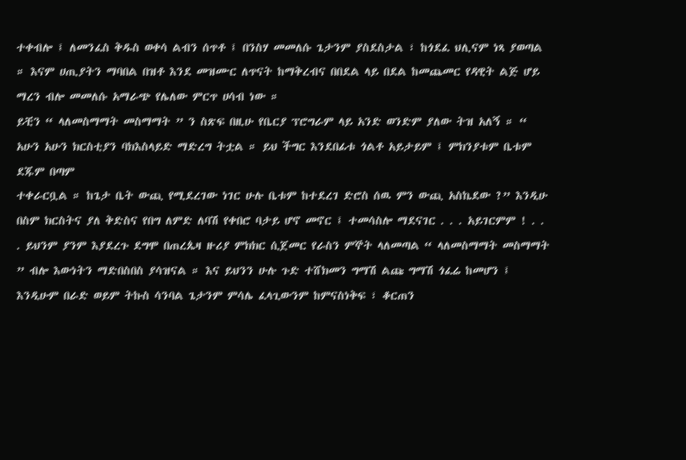ተቀብሎ ፤ ለመንፈስ ቅዱስ ወቀሳ ልብን ሰጥቶ ፤ በንስሃ መመለሱ ጌታንም ያስደስታል ፣ ከጎደፈ ህሊናም ነጻ ያወጣል ። እናም ሀጢያትን ማባበል በዝቶ እንደ መዝሙር ለጥናት ከማቅረብና በበደል ላይ በደል ከመጨመር የዳዊት ልጅ ሆይ ማረን ብሎ መመለሱ አማራጭ የሌለው ምርጥ ሀሳብ ነው ።
ይቺን “ ላለመስማማት መስማማት ” ን ስጽፍ በዚሁ የቤርያ ፕሮግራም ላይ አንድ ወንድም ያለው ትዝ አለኝ ። “ አሁን አሁን ክርስቲያን ባክእስላይድ ማድረግ ትቷል ። ይህ ችግር እንደበፊቱ ጎልቶ አይታይም ፤ ምክንያቱም ቤቱም ደጁም በጣም
ተቀራርቧል ። ከጌታ ቤት ውጪ የሚደረገው ነገር ሁሉ ቤቱም ከተደረገ ድሮስ ሰዉ ምን ውጪ አስኬደው ?” እንዲሁ በስም ክርስትና ያለ ቅድስና የበግ ለምድ ለባሽ የቀበሮ ባታይ ሆኖ መኖር ፤ ተመሳስሎ ማደናገር . . . አይገርምም ! . . . ይህንም ያንም እያደረጉ ደግሞ በጠረጴዛ ዙሪያ ምክክር ሲጀመር የራስን ምኞት ላለመጣል “ ላለመስማማት መስማማት ” ብሎ እውነትን ማድበስበስ ያሳዝናል ። እና ይህንን ሁሉ ጉድ ተሸክመን ግማሽ ልጩ ግማሽ ጎፈሬ ከመሆን ፤ እንዲሁም በራድ ወይም ትኩስ ሳንባል ጌታንም ምሳሌ ፈላጊውንም ከምናስነቅፍ ፣ ቆርጠን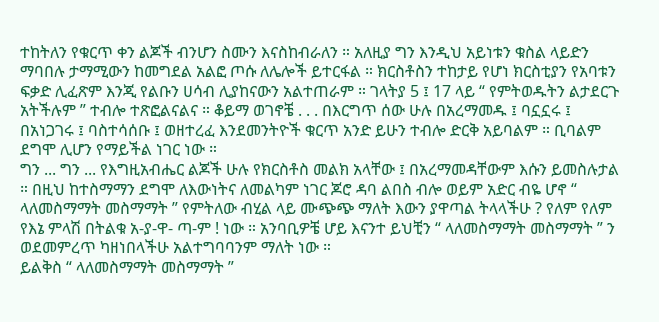ተከትለን የቁርጥ ቀን ልጆች ብንሆን ስሙን እናስከብራለን ። አለዚያ ግን እንዲህ አይነቱን ቁስል ላይድን ማባበሉ ታማሚውን ከመግደል አልፎ ጦሱ ለሌሎች ይተርፋል ። ክርስቶስን ተከታይ የሆነ ክርስቲያን የአባቱን ፍቃድ ሊፈጽም እንጂ የልቡን ሀሳብ ሊያከናውን አልተጠራም ። ገላትያ 5 ፤ 17 ላይ “ የምትወዱትን ልታደርጉ አትችሉም ” ተብሎ ተጽፎልናልና ። ቆይማ ወገኖቼ . . . በእርግጥ ሰው ሁሉ በአረማመዱ ፤ ባኗኗሩ ፤ በአነጋገሩ ፤ ባስተሳሰቡ ፤ ወዘተረፈ እንደመንትዮች ቁርጥ አንድ ይሁን ተብሎ ድርቅ አይባልም ። ቢባልም ደግሞ ሊሆን የማይችል ነገር ነው ።
ግን ... ግን ... የእግዚአብሔር ልጆች ሁሉ የክርስቶስ መልክ አላቸው ፤ በአረማመዳቸውም እሱን ይመስሉታል ። በዚህ ከተስማማን ደግሞ ለእውነትና ለመልካም ነገር ጆሮ ዳባ ልበስ ብሎ ወይም አድር ብዬ ሆኖ “ ላለመስማማት መስማማት ” የምትለው ብሂል ላይ ሙጭጭ ማለት እውን ያዋጣል ትላላችሁ ? የለም የለም የእኔ ምላሽ በትልቁ አ-ያ-ዋ- ጣ-ም ! ነው ። አንባቢዎቼ ሆይ እናንተ ይህቺን “ ላለመስማማት መስማማት ” ን ወደመምረጥ ካዘነበላችሁ አልተግባባንም ማለት ነው ።
ይልቅስ “ ላለመስማማት መስማማት ”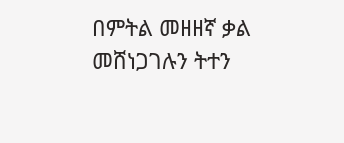በምትል መዘዘኛ ቃል መሸነጋገሉን ትተን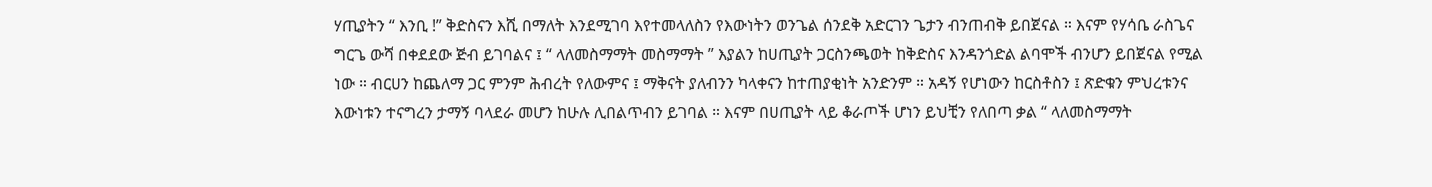ሃጢያትን “ እንቢ !” ቅድስናን እሺ በማለት እንደሚገባ እየተመላለስን የእውነትን ወንጌል ሰንደቅ አድርገን ጌታን ብንጠብቅ ይበጀናል ። እናም የሃሳቤ ራስጌና ግርጌ ውሻ በቀደደው ጅብ ይገባልና ፤ “ ላለመስማማት መስማማት ” እያልን ከሀጢያት ጋርስንጫወት ከቅድስና እንዳንጎድል ልባሞች ብንሆን ይበጀናል የሚል ነው ። ብርሀን ከጨለማ ጋር ምንም ሕብረት የለውምና ፤ ማቅናት ያለብንን ካላቀናን ከተጠያቂነት አንድንም ። አዳኝ የሆነውን ከርስቶስን ፤ ጽድቁን ምህረቱንና እውነቱን ተናግረን ታማኝ ባላደራ መሆን ከሁሉ ሊበልጥብን ይገባል ። እናም በሀጢያት ላይ ቆራጦች ሆነን ይህቺን የለበጣ ቃል “ ላለመስማማት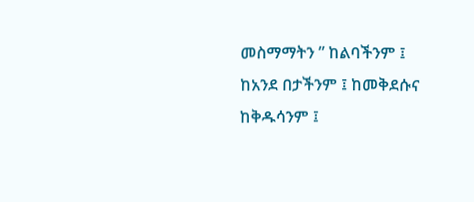መስማማትን ” ከልባችንም ፤ ከአንደ በታችንም ፤ ከመቅደሱና ከቅዱሳንም ፤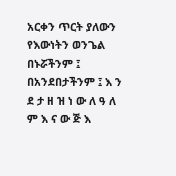አርቀን ጥርት ያለውን የእውነትን ወንጌል በኑሯችንም ፤ በአንደበታችንም ፤ እ ን ደ ታ ዘ ዝ ነ ው ለ ዓ ለ ም እ ና ው ጅ እ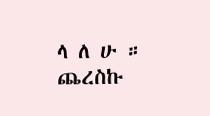ላ ለ ሁ ።
ጨረስኩ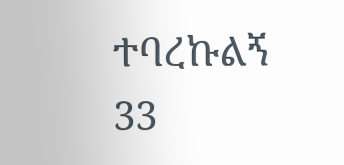ተባረኩልኝ
33